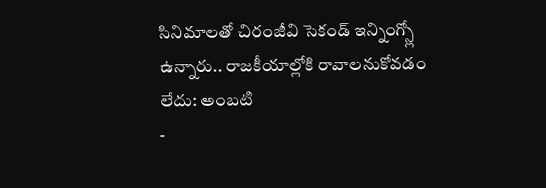సినిమాలతో చిరంజీవి సెకండ్ ఇన్నింగ్స్లో ఉన్నారు.. రాజకీయాల్లోకి రావాలనుకోవడం లేదు: అంబటి
-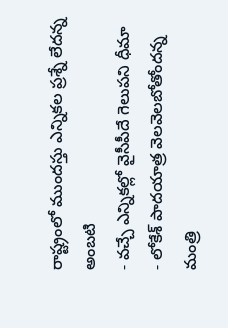రాష్ట్రంలో ముందస్తు ఎన్నికల ప్రశ్నే లేదన్న అంబటి
- వచ్చే ఎన్నికల్లో వైసీపీదే గెలుపని ధీమా
- లోకేశ్ పాదయాత్ర వెలవెలబోతోందన్న మంత్రి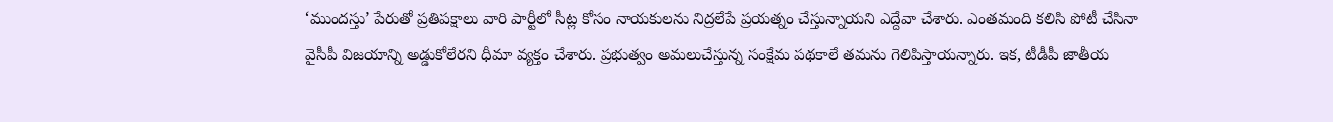‘ముందస్తు’ పేరుతో ప్రతిపక్షాలు వారి పార్టీలో సీట్ల కోసం నాయకులను నిద్రలేపే ప్రయత్నం చేస్తున్నాయని ఎద్దేవా చేశారు. ఎంతమంది కలిసి పోటీ చేసినా వైసీపీ విజయాన్ని అడ్డుకోలేరని ధీమా వ్యక్తం చేశారు. ప్రభుత్వం అమలుచేస్తున్న సంక్షేమ పథకాలే తమను గెలిపిస్తాయన్నారు. ఇక, టీడీపీ జాతీయ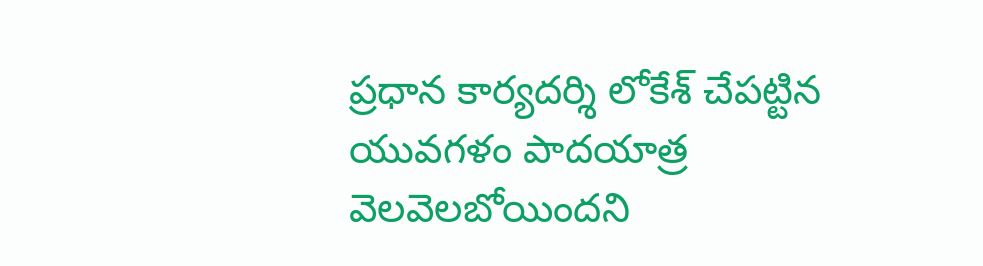ప్రధాన కార్యదర్శి లోకేశ్ చేపట్టిన యువగళం పాదయాత్ర వెలవెలబోయిందని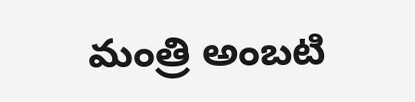మంత్రి అంబటి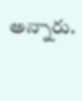అన్నారు.